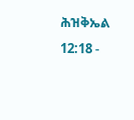ሕዝቅኤል 12:18 -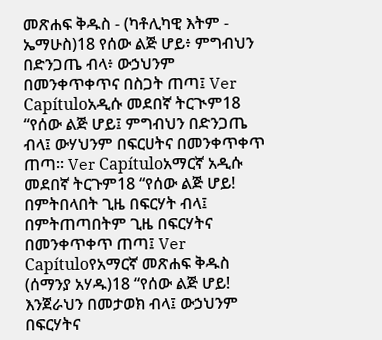መጽሐፍ ቅዱስ - (ካቶሊካዊ እትም - ኤማሁስ)18 የሰው ልጅ ሆይ፥ ምግብህን በድንጋጤ ብላ፥ ውኃህንም በመንቀጥቀጥና በስጋት ጠጣ፤ Ver Capítuloአዲሱ መደበኛ ትርጒም18 “የሰው ልጅ ሆይ፤ ምግብህን በድንጋጤ ብላ፤ ውሃህንም በፍርሀትና በመንቀጥቀጥ ጠጣ። Ver Capítuloአማርኛ አዲሱ መደበኛ ትርጉም18 “የሰው ልጅ ሆይ! በምትበላበት ጊዜ በፍርሃት ብላ፤ በምትጠጣበትም ጊዜ በፍርሃትና በመንቀጥቀጥ ጠጣ፤ Ver Capítuloየአማርኛ መጽሐፍ ቅዱስ (ሰማንያ አሃዱ)18 “የሰው ልጅ ሆይ! እንጀራህን በመታወክ ብላ፤ ውኃህንም በፍርሃትና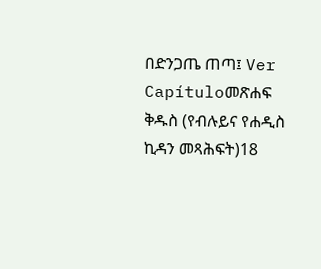በድንጋጤ ጠጣ፤ Ver Capítuloመጽሐፍ ቅዱስ (የብሉይና የሐዲስ ኪዳን መጻሕፍት)18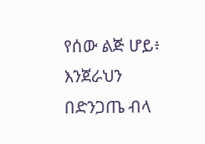የሰው ልጅ ሆይ፥ እንጀራህን በድንጋጤ ብላ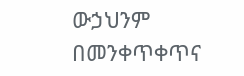ውኃህንም በመንቀጥቀጥና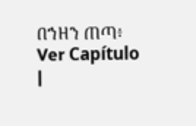በኀዘን ጠጣ፥ Ver Capítulo |